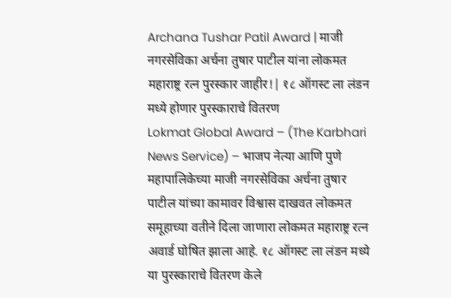Archana Tushar Patil Award | माजी नगरसेविका अर्चना तुषार पाटील यांना लोकमत महाराष्ट्र रत्न पुरस्कार जाहीर!| १८ ऑगस्ट ला लंडन मध्ये होणार पुरस्काराचे वितरण
Lokmat Global Award – (The Karbhari News Service) – भाजप नेत्या आणि पुणे महापालिकेच्या माजी नगरसेविका अर्चना तुषार पाटील यांच्या कामावर विश्वास दाखवत लोकमत समूहाच्या वतीने दिला जाणारा लोकमत महाराष्ट्र रत्न अवार्ड घोषित झाला आहे. १८ ऑगस्ट ला लंडन मध्ये या पुरस्काराचे वितरण केले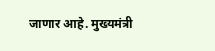जाणार आहे. मुख्यमंत्री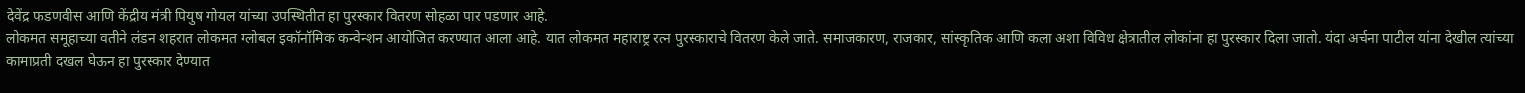देवेंद्र फडणवीस आणि केंद्रीय मंत्री पियुष गोयल यांच्या उपस्थितीत हा पुरस्कार वितरण सोहळा पार पडणार आहे.
लोकमत समूहाच्या वतीने लंडन शहरात लोकमत ग्लोबल इकॉनॉमिक कन्वेन्शन आयोजित करण्यात आला आहे. यात लोकमत महाराष्ट्र रत्न पुरस्काराचे वितरण केले जाते. समाजकारण, राजकार, सांस्कृतिक आणि कला अशा विविध क्षेत्रातील लोकांना हा पुरस्कार दिला जातो. यंदा अर्चना पाटील यांना देखील त्यांच्या कामाप्रती दखल घेऊन हा पुरस्कार देण्यात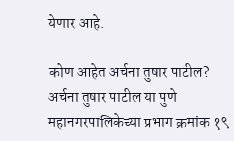येणार आहे.

कोण आहेत अर्चना तुषार पाटील?
अर्चना तुषार पाटील या पुणे महानगरपालिकेच्या प्रभाग क्रमांक १९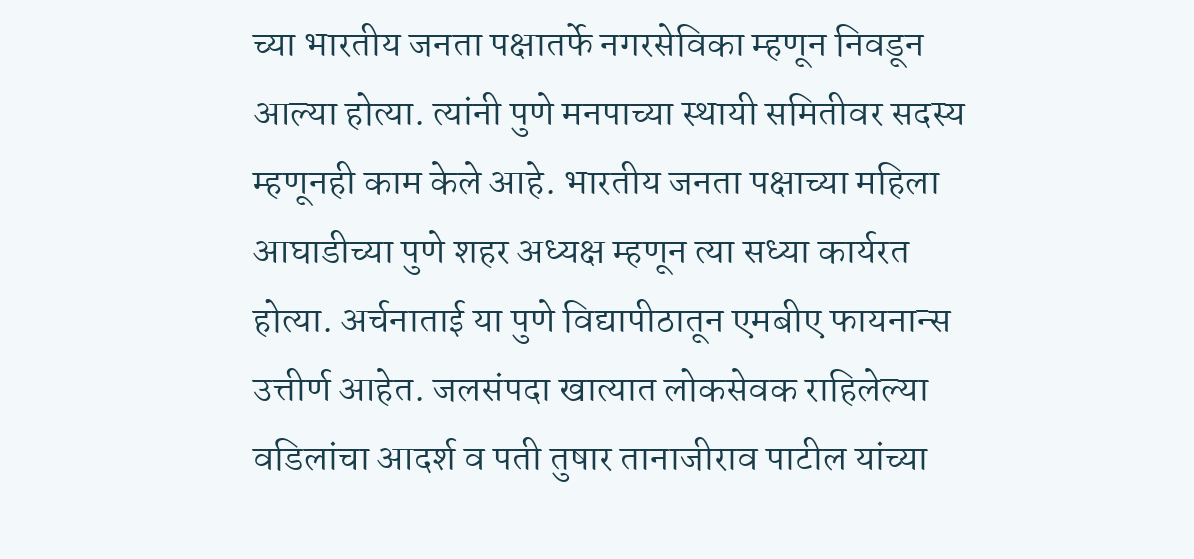च्या भारतीय जनता पक्षातर्फे नगरसेविका म्हणून निवडून आल्या होत्या. त्यांनी पुणे मनपाच्या स्थायी समितीवर सदस्य म्हणूनही काम केले आहे. भारतीय जनता पक्षाच्या महिला आघाडीच्या पुणे शहर अध्यक्ष म्हणून त्या सध्या कार्यरत होत्या. अर्चनाताई या पुणे विद्यापीठातून एमबीए फायनान्स उत्तीर्ण आहेत. जलसंपदा खात्यात लोकसेवक राहिलेल्या वडिलांचा आदर्श व पती तुषार तानाजीराव पाटील यांच्या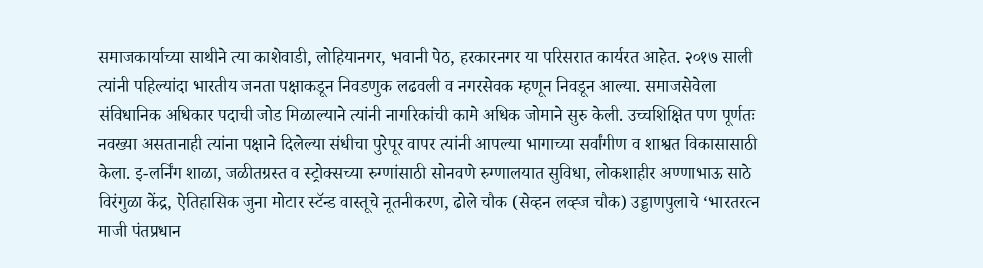समाजकार्याच्या साथीने त्या काशेवाडी, लोहियानगर, भवानी पेठ, हरकारनगर या परिसरात कार्यरत आहेत. २०१७ साली त्यांनी पहिल्यांदा भारतीय जनता पक्षाकडून निवडणुक लढवली व नगरसेवक म्हणून निवडून आल्या. समाजसेवेला संविधानिक अधिकार पदाची जोड मिळाल्याने त्यांनी नागरिकांची कामे अधिक जोमाने सुरु केली. उच्चशिक्षित पण पूर्णतः नवख्या असतानाही त्यांना पक्षाने दिलेल्या संधीचा पुरेपूर वापर त्यांनी आपल्या भागाच्या सर्वांगीण व शाश्वत विकासासाठी केला. इ-लर्निंग शाळा, जळीतग्रस्त व स्ट्रोक्सच्या रुग्णांसाठी सोनवणे रुग्णालयात सुविधा, लोकशाहीर अण्णाभाऊ साठे विरंगुळा केंद्र, ऐतिहासिक जुना मोटार स्टॅन्ड वास्तूचे नूतनीकरण, ढोले चौक (सेव्हन लव्ह्ज चौक) उड्डाणपुलाचे ‘भारतरत्न माजी पंतप्रधान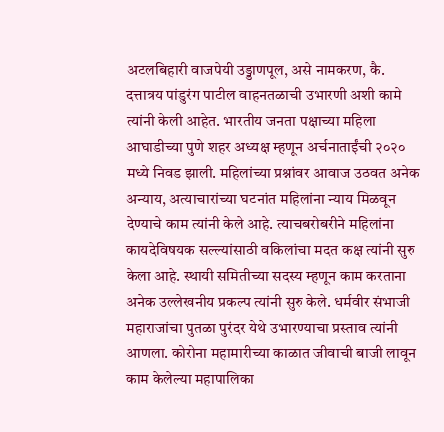अटलबिहारी वाजपेयी उड्डाणपूल, असे नामकरण, कै. दत्तात्रय पांडुरंग पाटील वाहनतळाची उभारणी अशी कामे त्यांनी केली आहेत. भारतीय जनता पक्षाच्या महिला आघाडीच्या पुणे शहर अध्यक्ष म्हणून अर्चनाताईंची २०२० मध्ये निवड झाली. महिलांच्या प्रश्नांवर आवाज उठवत अनेक अन्याय, अत्याचारांच्या घटनांत महिलांना न्याय मिळवून देण्याचे काम त्यांनी केले आहे. त्याचबरोबरीने महिलांना कायदेविषयक सल्ल्यांसाठी वकिलांचा मदत कक्ष त्यांनी सुरु केला आहे. स्थायी समितीच्या सदस्य म्हणून काम करताना अनेक उल्लेखनीय प्रकल्प त्यांनी सुरु केले. धर्मवीर संभाजी महाराजांचा पुतळा पुरंदर येथे उभारण्याचा प्रस्ताव त्यांनी आणला. कोरोना महामारीच्या काळात जीवाची बाजी लावून काम केलेल्या महापालिका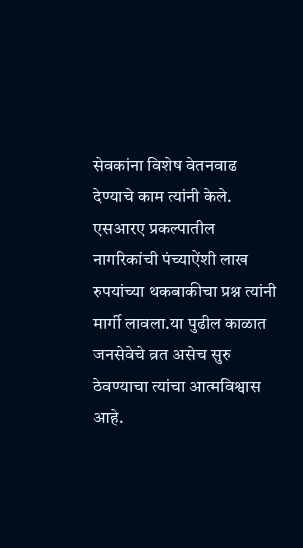सेवकांना विशेष वेतनवाढ देण्याचे काम त्यांनी केले. एसआरए प्रकल्पातील नागरिकांची पंच्याऐंशी लाख रुपयांच्या थकबाकीचा प्रश्न त्यांनी मार्गी लावला.या पुढील काळात जनसेवेचे व्रत असेच सुरु ठेवण्याचा त्यांचा आत्मविश्वास आहे.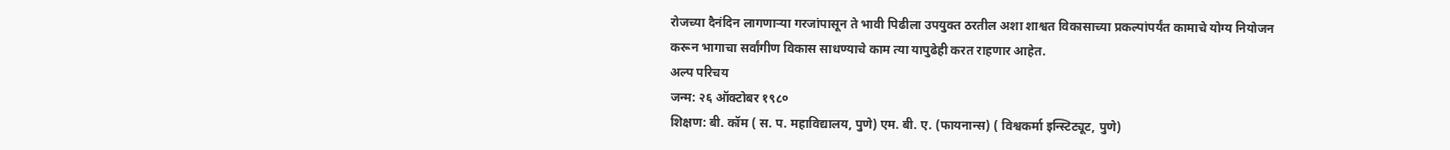रोजच्या दैनंदिन लागणाऱ्या गरजांपासून ते भावी पिढीला उपयुक्त ठरतील अशा शाश्वत विकासाच्या प्रकल्पांपर्यंत कामाचे योग्य नियोजन करून भागाचा सर्वांगीण विकास साधण्याचे काम त्या यापुढेही करत राहणार आहेत.
अल्प परिचय
जन्म: २६ ऑक्टोबर १९८०
शिक्षण: बी. कॉम ( स. प. महाविद्यालय, पुणे) एम. बी. ए. (फायनान्स) ( विश्वकर्मा इन्स्टिट्यूट, पुणे)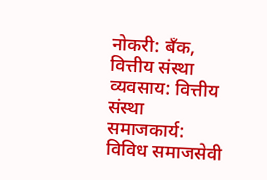नोकरी: बँक, वित्तीय संस्था
व्यवसाय: वित्तीय संस्था
समाजकार्य: विविध समाजसेवी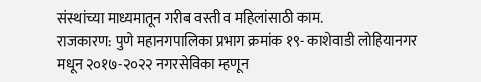संस्थांच्या माध्यमातून गरीब वस्ती व महिलांसाठी काम.
राजकारण: पुणे महानगपालिका प्रभाग क्रमांक १९- काशेवाडी लोहियानगर मधून २०१७-२०२२ नगरसेविका म्हणून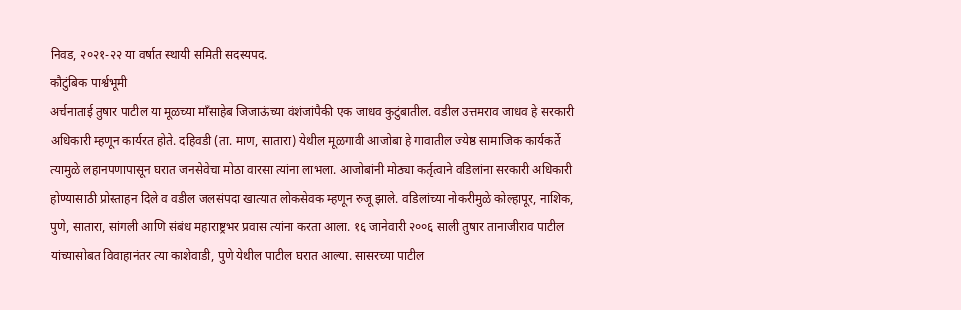निवड, २०२१-२२ या वर्षात स्थायी समिती सदस्यपद.
कौटुंबिक पार्श्वभूमी
अर्चनाताई तुषार पाटील या मूळच्या माँसाहेब जिजाऊंच्या वंशंजांपैकी एक जाधव कुटुंबातील. वडील उत्तमराव जाधव हे सरकारी अधिकारी म्हणून कार्यरत होते. दहिवडी (ता. माण, सातारा) येथील मूळगावी आजोबा हे गावातील ज्येष्ठ सामाजिक कार्यकर्ते त्यामुळे लहानपणापासून घरात जनसेवेचा मोठा वारसा त्यांना लाभला. आजोबांनी मोठ्या कर्तृत्वाने वडिलांना सरकारी अधिकारी होण्यासाठी प्रोस्ताहन दिले व वडील जलसंपदा खात्यात लोकसेवक म्हणून रुजू झाले. वडिलांच्या नोकरीमुळे कोल्हापूर, नाशिक, पुणे, सातारा, सांगली आणि संबंध महाराष्ट्रभर प्रवास त्यांना करता आला. १६ जानेवारी २००६ साली तुषार तानाजीराव पाटील यांच्यासोबत विवाहानंतर त्या काशेवाडी, पुणे येथील पाटील घरात आल्या. सासरच्या पाटील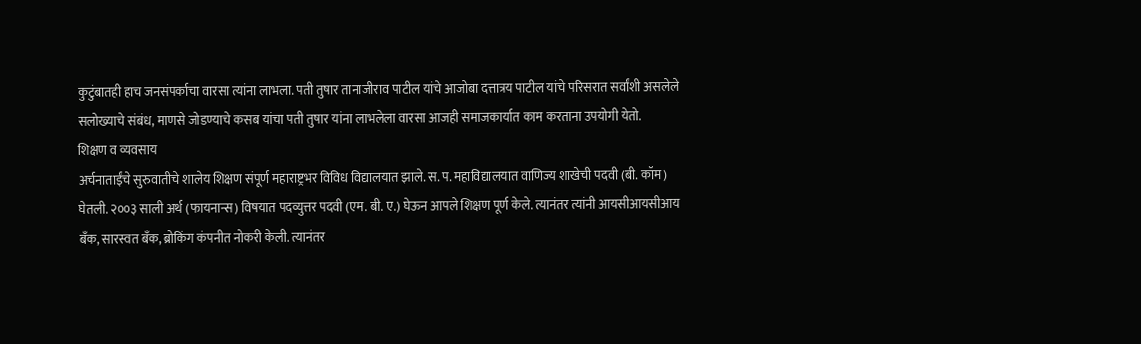कुटुंबातही हाच जनसंपर्काचा वारसा त्यांना लाभला. पती तुषार तानाजीराव पाटील यांचे आजोबा दत्तात्रय पाटील यांचे परिसरात सर्वांशी असलेले सलोख्याचे संबंध, माणसे जोडण्याचे कसब यांचा पती तुषार यांना लाभलेला वारसा आजही समाजकार्यात काम करताना उपयोगी येतो.
शिक्षण व व्यवसाय
अर्चनाताईंचे सुरुवातीचे शालेय शिक्षण संपूर्ण महाराष्ट्रभर विविध विद्यालयात झाले. स. प. महाविद्यालयात वाणिज्य शाखेची पदवी (बी. कॉम) घेतली. २००३ साली अर्थ (फायनान्स) विषयात पदव्युत्तर पदवी (एम. बी. ए.) घेऊन आपले शिक्षण पूर्ण केले. त्यानंतर त्यांनी आयसीआयसीआय बँक, सारस्वत बॅंक, ब्रोकिंग कंपनीत नोकरी केली. त्यानंतर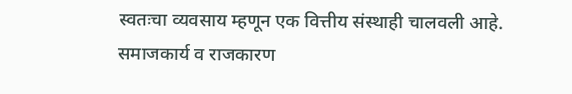स्वतःचा व्यवसाय म्हणून एक वित्तीय संस्थाही चालवली आहे.
समाजकार्य व राजकारण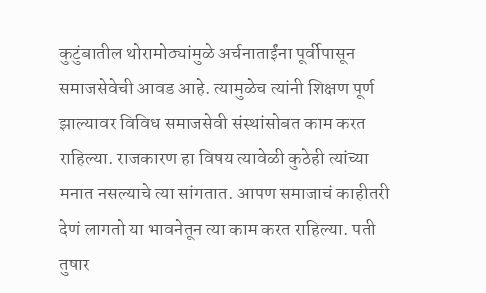कुटुंबातील थोरामोठ्यांमुळे अर्चनाताईंना पूर्वीपासून समाजसेवेची आवड आहे. त्यामुळेच त्यांनी शिक्षण पूर्ण झाल्यावर विविध समाजसेवी संस्थांसोबत काम करत राहिल्या. राजकारण हा विषय त्यावेळी कुठेही त्यांच्या मनात नसल्याचे त्या सांगतात. आपण समाजाचं काहीतरी देणं लागतो या भावनेतून त्या काम करत राहिल्या. पती तुषार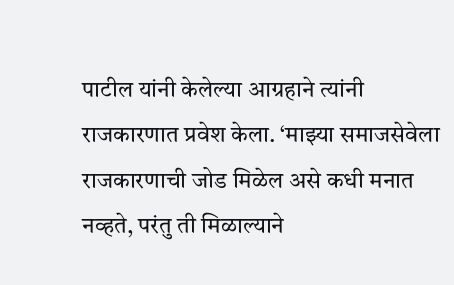पाटील यांनी केलेल्या आग्रहाने त्यांनी राजकारणात प्रवेश केला. ‘माझ्या समाजसेवेला राजकारणाची जोड मिळेल असे कधी मनात नव्हते, परंतु ती मिळाल्याने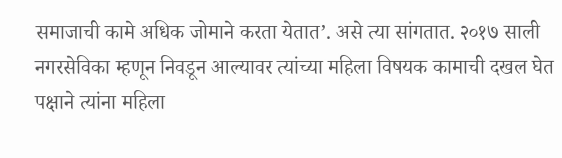समाजाची कामे अधिक जोमाने करता येतात’. असे त्या सांगतात. २०१७ साली नगरसेविका म्हणून निवडून आल्यावर त्यांच्या महिला विषयक कामाची दखल घेत पक्षाने त्यांना महिला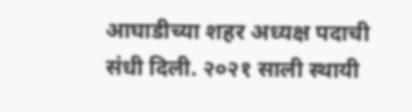आघाडीच्या शहर अध्यक्ष पदाची संधी दिली. २०२१ साली स्थायी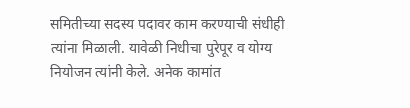समितीच्या सदस्य पदावर काम करण्याची संधीही त्यांना मिळाली. यावेळी निधीचा पुरेपूर व योग्य नियोजन त्यांनी केले. अनेक कामांत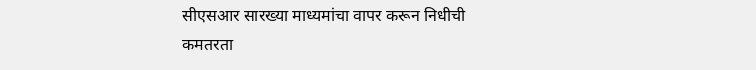सीएसआर सारख्या माध्यमांचा वापर करून निधीची कमतरता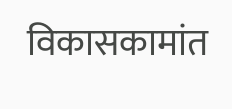विकासकामांत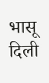भासू दिली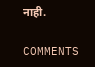नाही.

COMMENTS